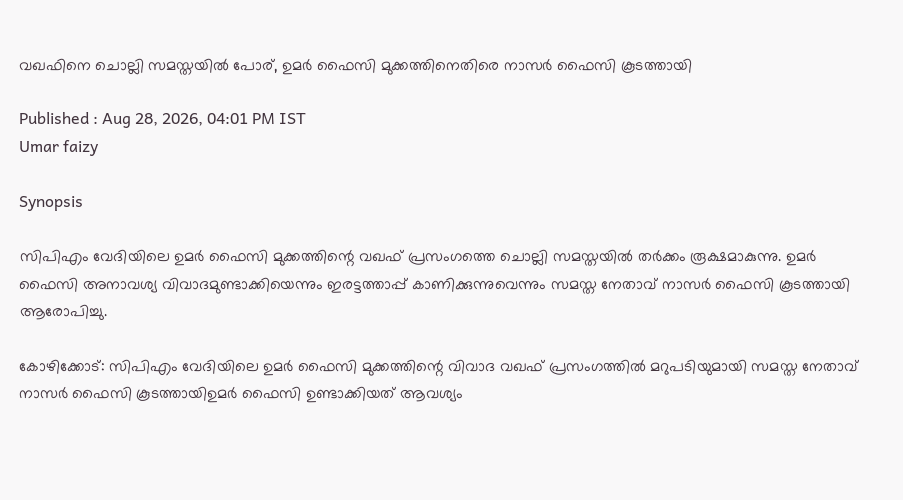വഖഫിനെ ചൊല്ലി സമസ്തയിൽ പോര്, ഉമർ ഫൈസി മുക്കത്തിനെതിരെ നാസർ ഫൈസി കൂടത്തായി

Published : Aug 28, 2026, 04:01 PM IST
Umar faizy

Synopsis

സിപിഎം വേദിയിലെ ഉമർ ഫൈസി മുക്കത്തിന്റെ വഖഫ് പ്രസംഗത്തെ ചൊല്ലി സമസ്തയിൽ തർക്കം രൂക്ഷമാകുന്നു. ഉമർ ഫൈസി അനാവശ്യ വിവാദമുണ്ടാക്കിയെന്നും ഇരട്ടത്താപ്പ് കാണിക്കുന്നുവെന്നും സമസ്ത നേതാവ് നാസർ ഫൈസി കൂടത്തായി ആരോപിച്ചു.

കോഴിക്കോട്: സിപിഎം വേദിയിലെ ഉമർ ഫൈസി മുക്കത്തിന്റെ വിവാദ വഖഫ് പ്രസംഗത്തിൽ മറുപടിയുമായി സമസ്ത നേതാവ് നാസർ ഫൈസി കൂടത്തായിഉമർ ഫൈസി ഉണ്ടാക്കിയത് ആവശ്യം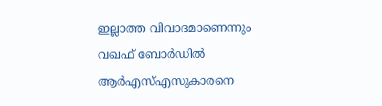ഇല്ലാത്ത വിവാദമാണെന്നും വഖഫ് ബോർഡിൽ ആർഎസ്എസുകാരനെ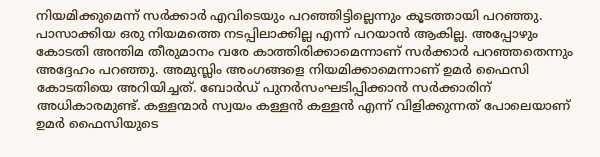നിയമിക്കുമെന്ന് സർക്കാർ എവിടെയും പറഞ്ഞിട്ടില്ലെന്നും കൂടത്തായി പറഞ്ഞു. പാസാക്കിയ ഒരു നിയമത്തെ നടപ്പിലാക്കില്ല എന്ന് പറയാൻ ആകില്ല. അപ്പോഴും കോടതി അന്തിമ തീരുമാനം വരേ കാത്തിരിക്കാമെന്നാണ് സർക്കാർ പറഞ്ഞതെന്നും അദ്ദേഹം പറഞ്ഞു. അമുസ്ലിം അംഗങ്ങളെ നിയമിക്കാമെന്നാണ് ഉമർ ഫൈസി കോടതിയെ അറിയിച്ചത്. ബോർഡ് പുനർസംഘടിപ്പിക്കാൻ സർക്കാരിന് അധികാരമുണ്ട്. കള്ളന്മാർ സ്വയം കള്ളൻ കള്ളൻ എന്ന് വിളിക്കുന്നത് പോലെയാണ് ഉമർ ഫൈസിയുടെ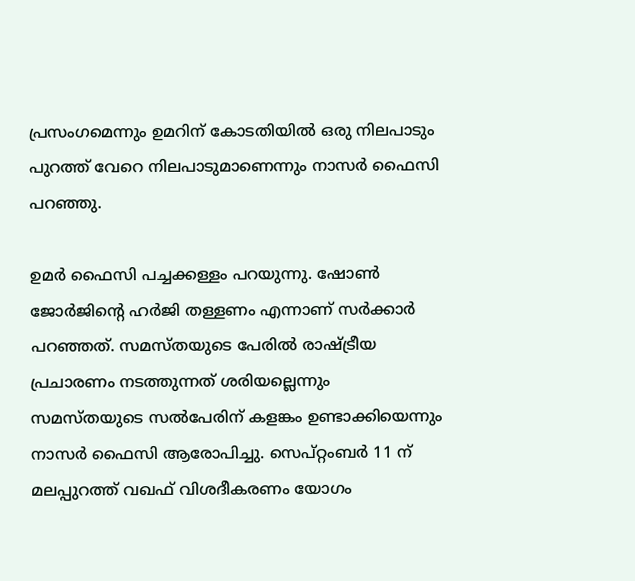പ്രസംഗമെന്നും ഉമറിന് കോടതിയിൽ ഒരു നിലപാടും പുറത്ത് വേറെ നിലപാടുമാണെന്നും നാസർ ഫൈസി പറഞ്ഞു.

ഉമർ ഫൈസി പച്ചക്കള്ളം പറയുന്നു. ഷോൺ ജോർജിന്റെ ഹർജി തള്ളണം എന്നാണ് സർക്കാർ പറഞ്ഞത്. സമസ്തയുടെ പേരിൽ രാഷ്ട്രീയ പ്രചാരണം നടത്തുന്നത് ശരിയല്ലെന്നും സമസ്തയുടെ സൽപേരിന് കളങ്കം ഉണ്ടാക്കിയെന്നും നാസർ ഫൈസി ആരോപിച്ചു. സെപ്റ്റംബർ 11 ന് മലപ്പുറത്ത് വഖഫ് വിശദീകരണം യോഗം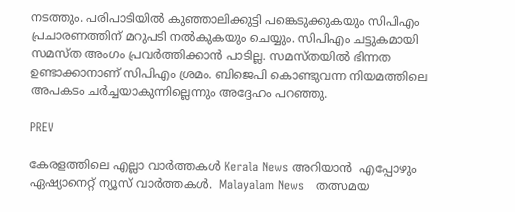നടത്തും. പരിപാടിയിൽ കുഞ്ഞാലിക്കുട്ടി പങ്കെടുക്കുകയും സിപിഎം പ്രചാരണത്തിന് മറുപടി നൽകുകയും ചെയ്യും. സിപിഎം ചട്ടുകമായി സമസ്ത അംഗം പ്രവർത്തിക്കാൻ പാടില്ല. സമസ്തയിൽ ഭിന്നത ഉണ്ടാക്കാനാണ് സിപിഎം ശ്രമം. ബിജെപി കൊണ്ടുവന്ന നിയമത്തിലെ അപകടം ചർച്ചയാകുന്നില്ലെന്നും അദ്ദേഹം പറഞ്ഞു.

PREV

കേരളത്തിലെ എല്ലാ വാർത്തകൾ Kerala News അറിയാൻ  എപ്പോഴും ഏഷ്യാനെറ്റ് ന്യൂസ് വാർത്തകൾ.  Malayalam News   തത്സമയ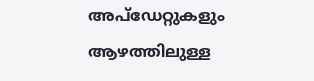അപ്‌ഡേറ്റുകളും ആഴത്തിലുള്ള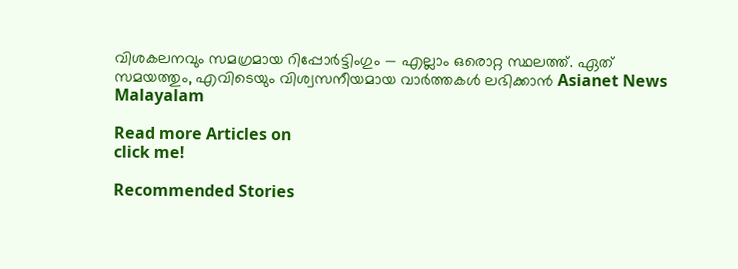വിശകലനവും സമഗ്രമായ റിപ്പോർട്ടിംഗും — എല്ലാം ഒരൊറ്റ സ്ഥലത്ത്. ഏത് സമയത്തും, എവിടെയും വിശ്വസനീയമായ വാർത്തകൾ ലഭിക്കാൻ Asianet News Malayalam

Read more Articles on
click me!

Recommended Stories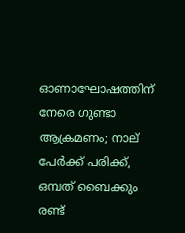ഓണാഘോഷത്തിന് നേരെ ഗുണ്ടാ ആക്രമണം; നാല് പേർക്ക് പരിക്ക്, ഒമ്പത് ബൈക്കും രണ്ട്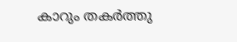കാറും തകർത്തു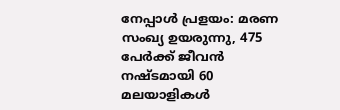നേപ്പാൾ പ്രളയം: മരണ സംഖ്യ ഉയരുന്നു, 475 പേർക്ക് ജീവൻ നഷ്ടമായി 60 മലയാളികൾ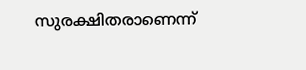സുരക്ഷിതരാണെന്ന്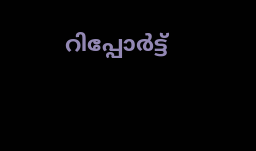റിപ്പോർട്ട്